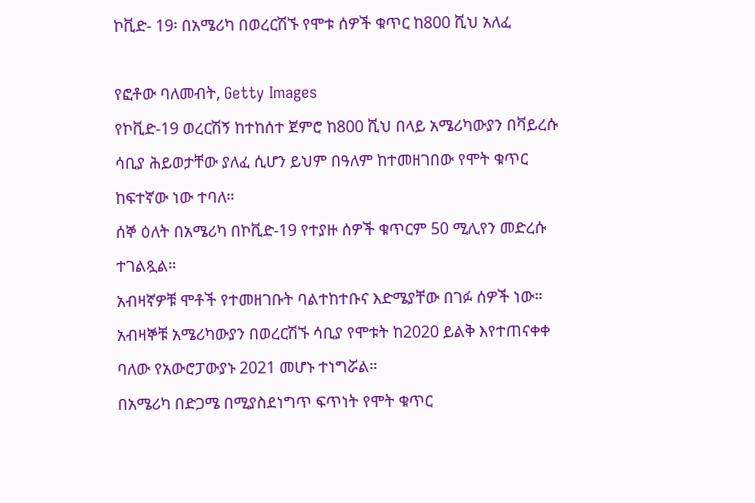ኮቪድ- 19፡ በአሜሪካ በወረርሽኙ የሞቱ ሰዎች ቁጥር ከ800 ሺህ አለፈ

የፎቶው ባለመብት, Getty Images
የኮቪድ-19 ወረርሽኝ ከተከሰተ ጀምሮ ከ800 ሺህ በላይ አሜሪካውያን በቫይረሱ ሳቢያ ሕይወታቸው ያለፈ ሲሆን ይህም በዓለም ከተመዘገበው የሞት ቁጥር ከፍተኛው ነው ተባለ።
ሰኞ ዕለት በአሜሪካ በኮቪድ-19 የተያዙ ሰዎች ቁጥርም 50 ሚሊየን መድረሱ ተገልጿል።
አብዛኛዎቹ ሞቶች የተመዘገቡት ባልተከተቡና እድሜያቸው በገፉ ሰዎች ነው።
አብዛኞቹ አሜሪካውያን በወረርሽኙ ሳቢያ የሞቱት ከ2020 ይልቅ እየተጠናቀቀ ባለው የአውሮፓውያኑ 2021 መሆኑ ተነግሯል።
በአሜሪካ በድጋሜ በሚያስደነግጥ ፍጥነት የሞት ቁጥር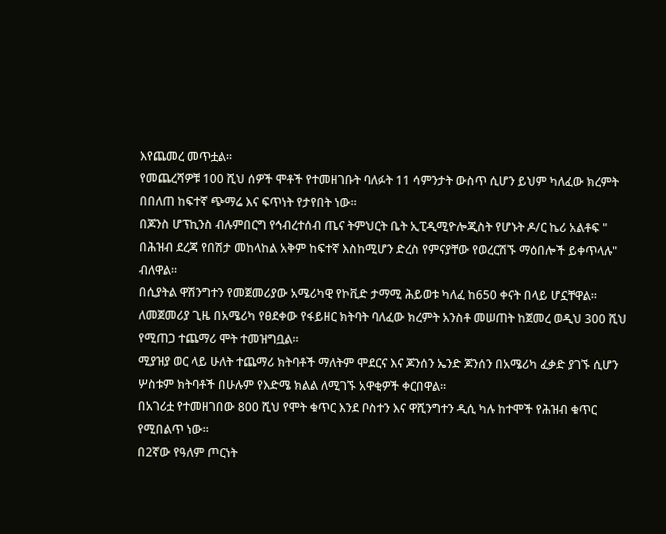እየጨመረ መጥቷል።
የመጨረሻዎቹ 100 ሺህ ሰዎች ሞቶች የተመዘገቡት ባለፉት 11 ሳምንታት ውስጥ ሲሆን ይህም ካለፈው ክረምት በበለጠ ከፍተኛ ጭማሬ እና ፍጥነት የታየበት ነው።
በጆንስ ሆፕኪንስ ብሉምበርግ የኅብረተሰብ ጤና ትምህርት ቤት ኢፒዲሚዮሎጂስት የሆኑት ዶ/ር ኬሪ አልቶፍ " በሕዝብ ደረጃ የበሽታ መከላከል አቅም ከፍተኛ እስከሚሆን ድረስ የምናያቸው የወረርሽኙ ማዕበሎች ይቀጥላሉ" ብለዋል።
በሲያትል ዋሽንግተን የመጀመሪያው አሜሪካዊ የኮቪድ ታማሚ ሕይወቱ ካለፈ ከ650 ቀናት በላይ ሆኗቸዋል።
ለመጀመሪያ ጊዜ በአሜሪካ የፀደቀው የፋይዘር ክትባት ባለፈው ክረምት አንስቶ መሠጠት ከጀመረ ወዲህ 300 ሺህ የሚጠጋ ተጨማሪ ሞት ተመዝግቧል።
ሚያዝያ ወር ላይ ሁለት ተጨማሪ ክትባቶች ማለትም ሞደርና እና ጆንሰን ኤንድ ጆንሰን በአሜሪካ ፈቃድ ያገኙ ሲሆን ሦስቱም ክትባቶች በሁሉም የእድሜ ክልል ለሚገኙ አዋቂዎች ቀርበዋል።
በአገሪቷ የተመዘገበው 800 ሺህ የሞት ቁጥር እንደ ቦስተን እና ዋሺንግተን ዲሲ ካሉ ከተሞች የሕዝብ ቁጥር የሚበልጥ ነው።
በ2ኛው የዓለም ጦርነት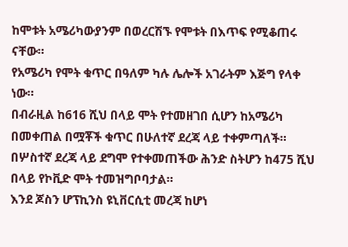ከሞቱት አሜሪካውያንም በወረርሽኙ የሞቱት በእጥፍ የሚቆጠሩ ናቸው።
የአሜሪካ የሞት ቁጥር በዓለም ካሉ ሌሎች አገራትም እጅግ የላቀ ነው።
በብራዚል ከ616 ሺህ በላይ ሞት የተመዘገበ ሲሆን ከአሜሪካ በመቀጠል በሟቾች ቁጥር በሁለተኛ ደረጃ ላይ ተቀምጣለች።
በሦስተኛ ደረጃ ላይ ደግሞ የተቀመጠችው ሕንድ ስትሆን ከ475 ሺህ በላይ የኮቪድ ሞት ተመዝግቦባታል።
እንደ ጆስን ሆፕኪንስ ዩኒቨርሲቲ መረጃ ከሆነ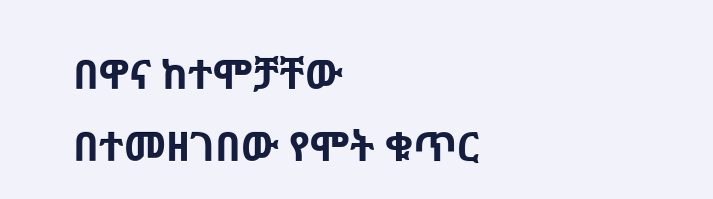በዋና ከተሞቻቸው በተመዘገበው የሞት ቁጥር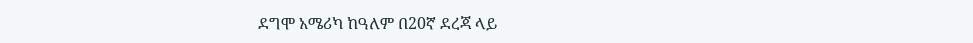ደግሞ አሜሪካ ከዓለም በ20ኛ ደረጃ ላይ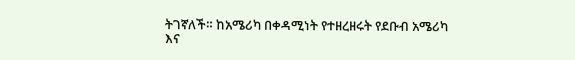ትገኛለች። ከአሜሪካ በቀዳሚነት የተዘረዘሩት የደቡብ አሜሪካ እና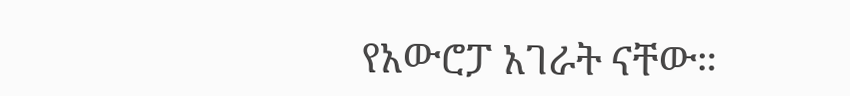የአውሮፓ አገራት ናቸው።